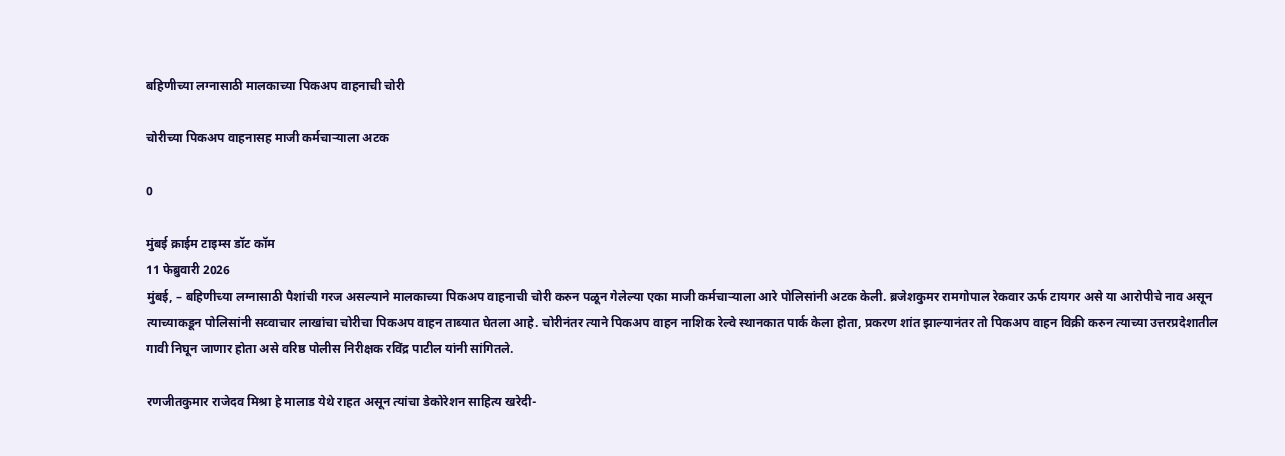बहिणीच्या लग्नासाठी मालकाच्या पिकअप वाहनाची चोरी

चोरीच्या पिकअप वाहनासह माजी कर्मचार्‍याला अटक

0

मुंबई क्राईम टाइम्स डॉट कॉम
11 फेब्रुवारी 2026
मुंबई, – बहिणीच्या लग्नासाठी पैशांची गरज असल्याने मालकाच्या पिकअप वाहनाची चोरी करुन पळून गेलेल्या एका माजी कर्मचार्‍याला आरे पोलिसांनी अटक केली. ब्रजेशकुमर रामगोपाल रेकवार ऊर्फ टायगर असे या आरोपीचे नाव असून त्याच्याकडून पोलिसांनी सव्वाचार लाखांचा चोरीचा पिकअप वाहन ताब्यात घेतला आहे. चोरीनंतर त्याने पिकअप वाहन नाशिक रेल्वे स्थानकात पार्क केला होता, प्रकरण शांत झाल्यानंतर तो पिकअप वाहन विक्री करुन त्याच्या उत्तरप्रदेशातील गावी निघून जाणार होता असे वरिष्ठ पोलीस निरीक्षक रविंद्र पाटील यांनी सांगितले.

रणजीतकुमार राजेदव मिश्रा हे मालाड येथे राहत असून त्यांचा डेकोरेशन साहित्य खरेदी-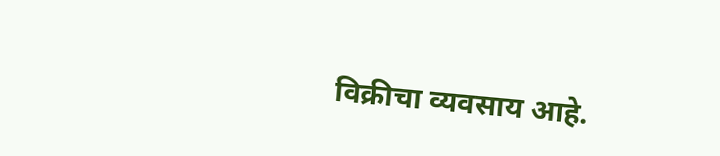विक्रीचा व्यवसाय आहे.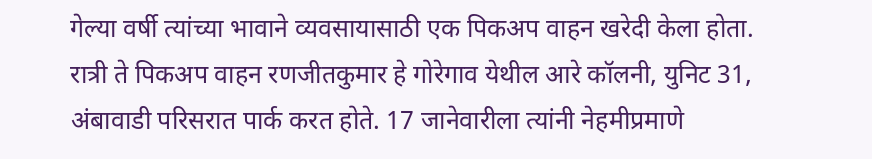गेल्या वर्षी त्यांच्या भावाने व्यवसायासाठी एक पिकअप वाहन खरेदी केला होता. रात्री ते पिकअप वाहन रणजीतकुमार हे गोरेगाव येथील आरे कॉलनी, युनिट 31, अंबावाडी परिसरात पार्क करत होते. 17 जानेवारीला त्यांनी नेहमीप्रमाणे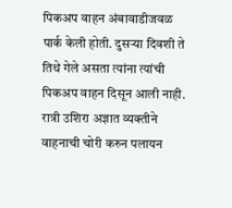पिकअप वाहन अंबावाडीजवळ पार्क केली होती. दुसर्‍या दिवशी ते तिथे गेले असता त्यांना त्यांची पिकअप वाहन दिसून आली नाही. रात्री उशिरा अज्ञात व्यक्तीने वाहनाची चोरी करुन पलायन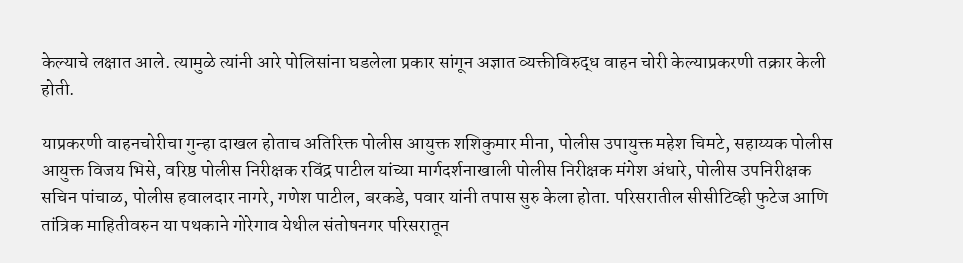केल्याचे लक्षात आले. त्यामुळे त्यांनी आरे पोलिसांना घडलेला प्रकार सांगून अज्ञात व्यक्तीविरुद्ध वाहन चोरी केल्याप्रकरणी तक्रार केली होती.

याप्रकरणी वाहनचोरीचा गुन्हा दाखल होताच अतिरिक्त पोलीस आयुक्त शशिकुमार मीना, पोलीस उपायुक्त महेश चिमटे, सहाय्यक पोलीस आयुक्त विजय भिसे, वरिष्ठ पोलीस निरीक्षक रविंद्र पाटील यांच्या मार्गदर्शनाखाली पोलीस निरीक्षक मंगेश अंधारे, पोलीस उपनिरीक्षक सचिन पांचाळ, पोलीस हवालदार नागरे, गणेश पाटील, बरकडे, पवार यांनी तपास सुरु केला होता. परिसरातील सीसीटिव्ही फुटेज आणि तांत्रिक माहितीवरुन या पथकाने गोरेगाव येथील संतोषनगर परिसरातून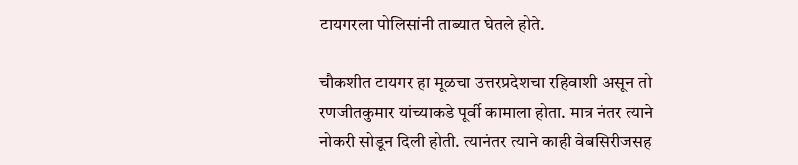टायगरला पोलिसांनी ताब्यात घेतले होते.

चौकशीत टायगर हा मूळचा उत्तरप्रदेशचा रहिवाशी असून तो रणजीतकुमार यांच्याकडे पूर्वी कामाला होता. मात्र नंतर त्याने नोकरी सोडून दिली होती. त्यानंतर त्याने काही वेबसिरीजसह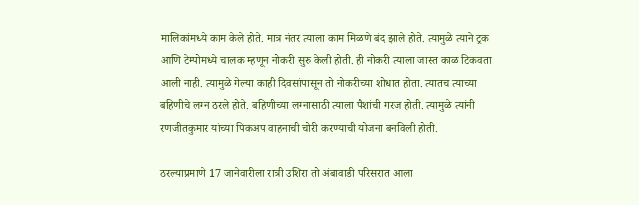मालिकांमध्ये काम केले होते. मात्र नंतर त्याला काम मिळणे बंद झाले होते. त्यामुळे त्याने ट्रक आणि टेम्पोमध्ये चालक म्हणून नोकरी सुरु केली होती. ही नोकरी त्याला जास्त काळ टिकवता आली नाही. त्यामुळे गेल्या काही दिवसांपासून तो नोकरीच्या शोधात होता. त्यातच त्याच्या बहिणीचे लग्न ठरले होते. बहिणीच्या लग्नासाठी त्याला पैशांची गरज होती. त्यामुळे त्यांनी रणजीतकुमार यांच्या पिकअप वाहनाची चोरी करण्याची योजना बनविली होती.

ठरल्याप्रमाणे 17 जानेवारीला रात्री उशिरा तो अंबावाडी परिसरात आला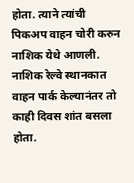होता. त्याने त्यांची पिकअप वाहन चोरी करुन नाशिक येथे आणली. नाशिक रेल्वे स्थानकात वाहन पार्क केल्यानंतर तो काही दिवस शांत बसला होता.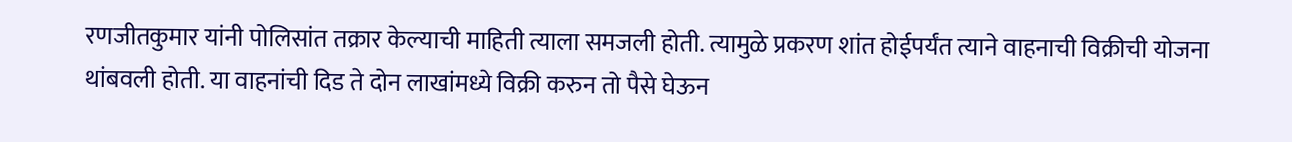रणजीतकुमार यांनी पोलिसांत तक्रार केल्याची माहिती त्याला समजली होती. त्यामुळे प्रकरण शांत होईपर्यंत त्याने वाहनाची विक्रीची योजना थांबवली होती. या वाहनांची दिड ते दोन लाखांमध्ये विक्री करुन तो पैसे घेऊन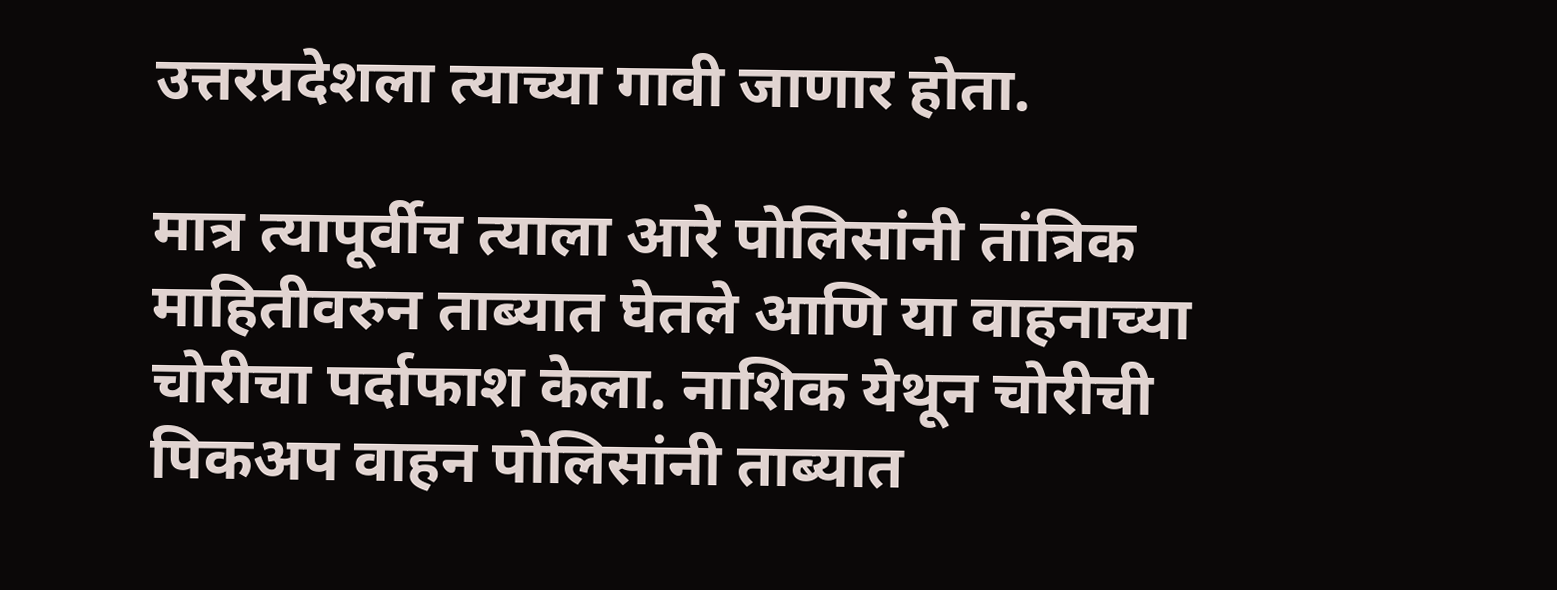उत्तरप्रदेशला त्याच्या गावी जाणार होता.

मात्र त्यापूर्वीच त्याला आरे पोलिसांनी तांत्रिक माहितीवरुन ताब्यात घेतले आणि या वाहनाच्या चोरीचा पर्दाफाश केला. नाशिक येथून चोरीची पिकअप वाहन पोलिसांनी ताब्यात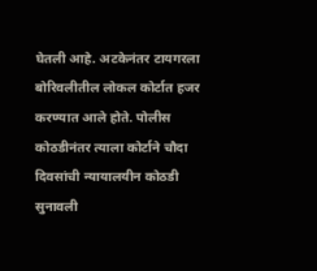घेतली आहे. अटकेनंतर टायगरला बोरिवलीतील लोकल कोर्टात हजर करण्यात आले होते. पोलीस कोठडीनंतर त्याला कोर्टाने चौदा दिवसांची न्यायालयीन कोठडी सुनावली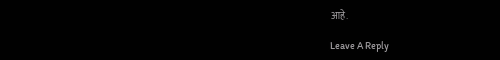आहे.

Leave A Reply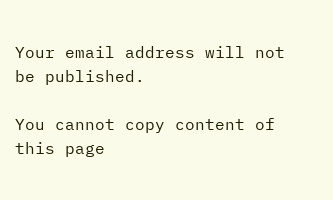Your email address will not be published.

You cannot copy content of this page